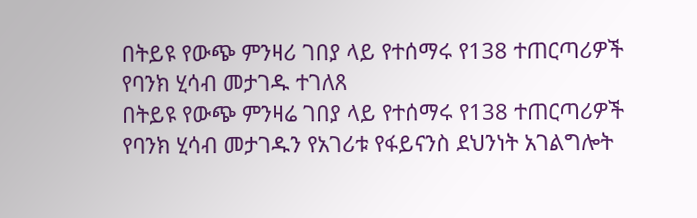በትይዩ የውጭ ምንዛሪ ገበያ ላይ የተሰማሩ የ138 ተጠርጣሪዎች የባንክ ሂሳብ መታገዱ ተገለጸ
በትይዩ የውጭ ምንዛሬ ገበያ ላይ የተሰማሩ የ138 ተጠርጣሪዎች የባንክ ሂሳብ መታገዱን የአገሪቱ የፋይናንስ ደህንነት አገልግሎት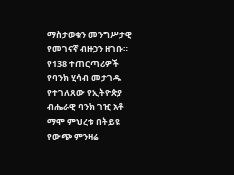ማስታወቁን መንግሥታዊ የመገናኛ ብዙኃን ዘገቡ። የ138 ተጠርጣሪዎች የባንክ ሂሳብ መታገዱ የተገለጸው የኢትዮጵያ ብሔራዊ ባንክ ገዢ አቶ ማሞ ምህረቱ በትይዩ የውጭ ምንዛሬ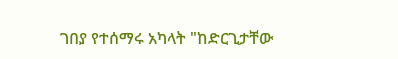ገበያ የተሰማሩ አካላት "ከድርጊታቸው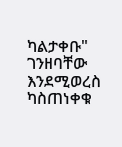ካልታቀቡ" ገንዘባቸው እንደሚወረስ ካስጠነቀቁ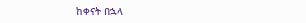ከቀናት በኋላ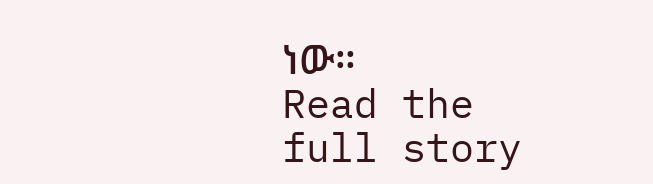ነው።
Read the full story